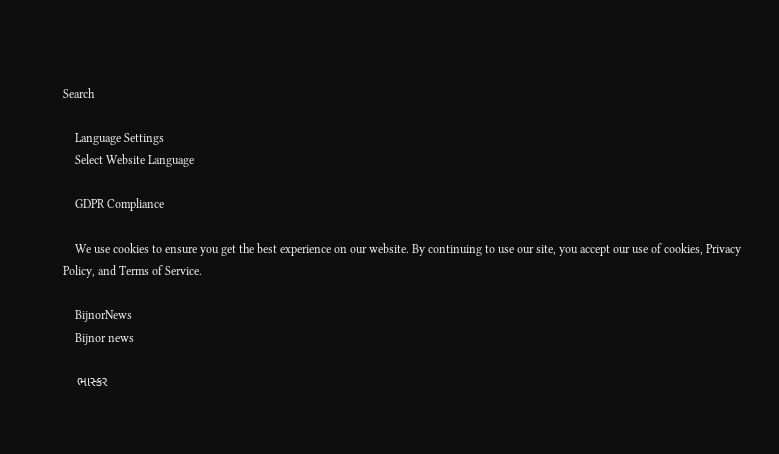Search

    Language Settings
    Select Website Language

    GDPR Compliance

    We use cookies to ensure you get the best experience on our website. By continuing to use our site, you accept our use of cookies, Privacy Policy, and Terms of Service.

    BijnorNews
    Bijnor news

    ભાસ્કર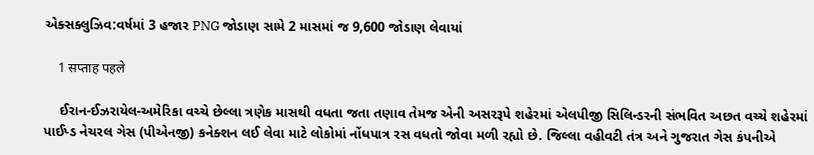એક્સક્લુઝિવ:વર્ષમાં 3 હજાર PNG જોડાણ સામે 2 માસમાં જ 9,600 જોડાણ લેવાયાં

    1 सप्ताह पहले

    ઈરાન-ઈઝરાયેલ-અમેરિકા વચ્ચે છેલ્લા ત્રણેક માસથી વધતા જતા તણાવ તેમજ એની અસરરૂપે શહેરમાં એલપીજી સિલિન્ડરની સંભવિત અછત વચ્ચે શહેરમાં પાઈપ્ડ નેચરલ ગેસ (પીએનજી) કનેક્શન લઈ લેવા માટે લોકોમાં નોંધપાત્ર રસ વધતો જોવા મળી રહ્યો છે. જિલ્લા વહીવટી તંત્ર અને ગુજરાત ગેસ કંપનીએ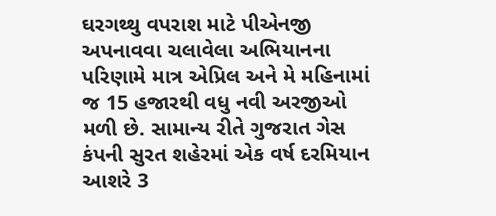ઘરગથ્થુ વપરાશ માટે પીએનજી અપનાવવા ચલાવેલા અભિયાનના પરિણામે માત્ર એપ્રિલ અને મે મહિનામાં જ 15 હજારથી વધુ નવી અરજીઓ મળી છે. સામાન્ય રીતે ગુજરાત ગેસ કંપની સુરત શહેરમાં એક વર્ષ દરમિયાન આશરે 3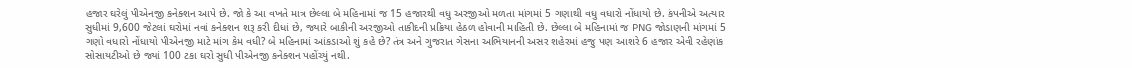હજાર ઘરેલું પીએનજી કનેક્શન આપે છે. જો કે આ વખતે માત્ર છેલ્લા બે મહિનામાં જ 15 હજારથી વધુ અરજીઓ મળતા માંગમાં 5 ગણાથી વધુ વધારો નોંધાયો છે. કંપનીએ અત્યાર સુધીમાં 9,600 જેટલાં ઘરોમાં નવાં કનેક્શન શરૂ કરી દીધાં છે, જ્યારે બાકીની અરજીઓ તાકીદની પ્રક્રિયા હેઠળ હોવાની માહિતી છે. છેલ્લા બે મહિનામાં જ PNG જોડાણની માંગમાં 5 ગણો વધારો નોંધાયો પીએનજી માટે માંગ કેમ વધી? બે મહિનામાં આંકડાઓ શું કહે છે? તંત્ર અને ગુજરાત ગેસના અભિયાનની અસર શહેરમાં હજુ પણ આશરે 6 હજાર એવી રહેણાંક સોસાયટીઓ છે જ્યાં 100 ટકા ઘરો સુધી પીએનજી કનેક્શન પહોંચ્યું નથી.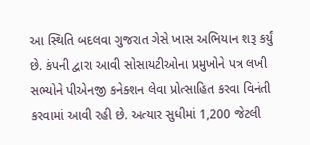આ સ્થિતિ બદલવા ગુજરાત ગેસે ખાસ અભિયાન શરૂ કર્યું છે. કંપની દ્વારા આવી સોસાયટીઓના પ્રમુખોને પત્ર લખી સભ્યોને પીએનજી કનેક્શન લેવા પ્રોત્સાહિત કરવા વિનંતી કરવામાં આવી રહી છે. અત્યાર સુધીમાં 1,200 જેટલી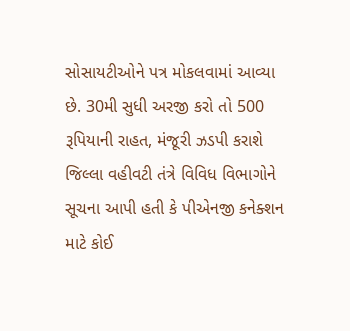સોસાયટીઓને પત્ર મોકલવામાં આવ્યા છે. 30મી સુધી અરજી કરો તો 500 રૂપિયાની રાહત, મંજૂરી ઝડપી કરાશે જિલ્લા વહીવટી તંત્રે વિવિધ વિભાગોને સૂચના આપી હતી કે પીએનજી કનેક્શન માટે કોઈ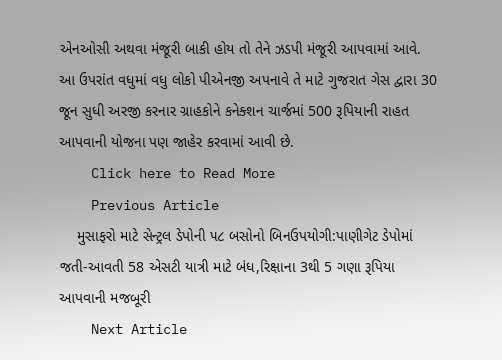એનઓસી અથવા મંજૂરી બાકી હોય તો તેને ઝડપી મંજૂરી આપવામાં આવે. આ ઉપરાંત વધુમાં વધુ લોકો પીએનજી અપનાવે તે માટે ગુજરાત ગેસ દ્વારા 30 જૂન સુધી અરજી કરનાર ગ્રાહકોને કનેક્શન ચાર્જમાં 500 રૂપિયાની રાહત આપવાની યોજના પણ જાહેર કરવામાં આવી છે.
    Click here to Read More
    Previous Article
    મુસાફરો માટે સેન્ટ્રલ ડેપોની ૫૮ બસોનો બિનઉપયોગી:પાણીગેટ ડેપોમાં જતી-આવતી 58 એસટી યાત્રી માટે બંધ,રિક્ષાના 3થી 5 ગણા રૂપિયા આપવાની મજબૂરી
    Next Article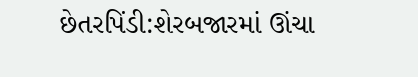છેતરપિંડી:શેરબજારમાં ઊંચા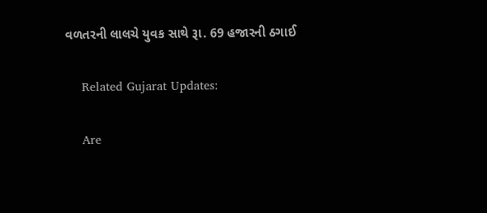વળતરની લાલચે યુવક સાથે રૂા. 69 હજારની ઠગાઈ

    Related Gujarat Updates:

    Are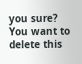you sure? You want to delete this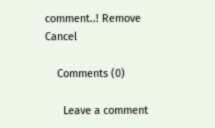comment..! Remove Cancel

    Comments (0)

      Leave a comment